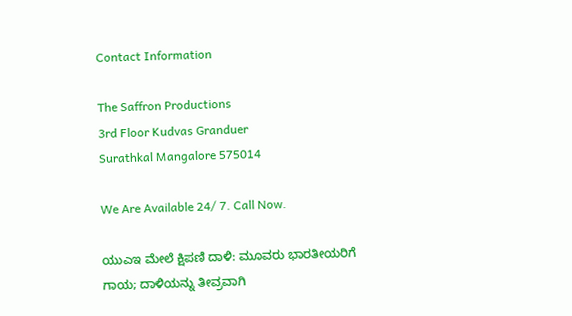Contact Information

The Saffron Productions
3rd Floor Kudvas Granduer
Surathkal Mangalore 575014

We Are Available 24/ 7. Call Now.

ಯುಎಇ ಮೇಲೆ ಕ್ಷಿಪಣಿ ದಾಳಿ: ಮೂವರು ಭಾರತೀಯರಿಗೆ ಗಾಯ; ದಾಳಿಯನ್ನು ತೀವ್ರವಾಗಿ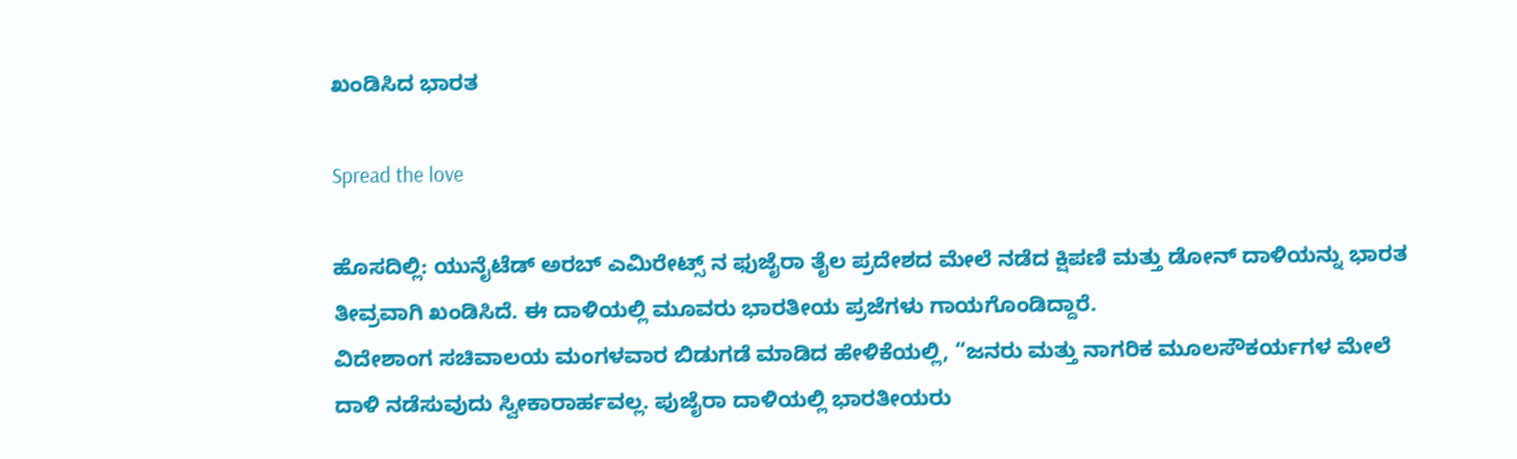ಖಂಡಿಸಿದ ಭಾರತ

Spread the love

ಹೊಸದಿಲ್ಲಿ: ಯುನೈಟೆಡ್ ಅರಬ್ ಎಮಿರೇಟ್ಸ್ ನ ಫುಜೈರಾ ತೈಲ ಪ್ರದೇಶದ ಮೇಲೆ ನಡೆದ ಕ್ಷಿಪಣಿ ಮತ್ತು ಡೋನ್ ದಾಳಿಯನ್ನು ಭಾರತ ತೀವ್ರವಾಗಿ ಖಂಡಿಸಿದೆ. ಈ ದಾಳಿಯಲ್ಲಿ ಮೂವರು ಭಾರತೀಯ ಪ್ರಜೆಗಳು ಗಾಯಗೊಂಡಿದ್ದಾರೆ.
ವಿದೇಶಾಂಗ ಸಚಿವಾಲಯ ಮಂಗಳವಾರ ಬಿಡುಗಡೆ ಮಾಡಿದ ಹೇಳಿಕೆಯಲ್ಲಿ, “ಜನರು ಮತ್ತು ನಾಗರಿಕ ಮೂಲಸೌಕರ್ಯಗಳ ಮೇಲೆ ದಾಳಿ ನಡೆಸುವುದು ಸ್ವೀಕಾರಾರ್ಹವಲ್ಲ. ಪುಜೈರಾ ದಾಳಿಯಲ್ಲಿ ಭಾರತೀಯರು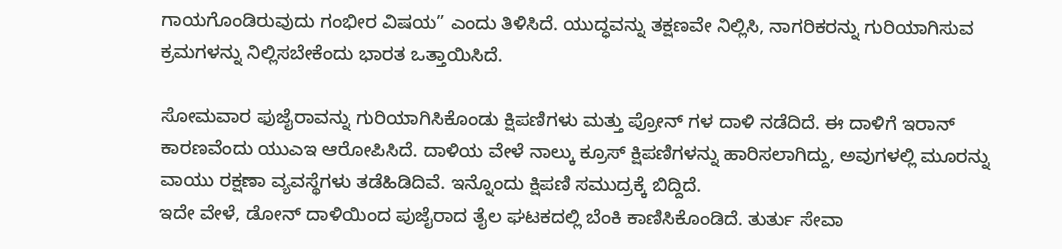ಗಾಯಗೊಂಡಿರುವುದು ಗಂಭೀರ ವಿಷಯ” ಎಂದು ತಿಳಿಸಿದೆ. ಯುದ್ಧವನ್ನು ತಕ್ಷಣವೇ ನಿಲ್ಲಿಸಿ, ನಾಗರಿಕರನ್ನು ಗುರಿಯಾಗಿಸುವ ಕ್ರಮಗಳನ್ನು ನಿಲ್ಲಿಸಬೇಕೆಂದು ಭಾರತ ಒತ್ತಾಯಿಸಿದೆ.

ಸೋಮವಾರ ಫುಜೈರಾವನ್ನು ಗುರಿಯಾಗಿಸಿಕೊಂಡು ಕ್ಷಿಪಣಿಗಳು ಮತ್ತು ಪ್ರೋನ್ ಗಳ ದಾಳಿ ನಡೆದಿದೆ. ಈ ದಾಳಿಗೆ ಇರಾನ್ ಕಾರಣವೆಂದು ಯುಎಇ ಆರೋಪಿಸಿದೆ. ದಾಳಿಯ ವೇಳೆ ನಾಲ್ಕು ಕ್ರೂಸ್ ಕ್ಷಿಪಣಿಗಳನ್ನು ಹಾರಿಸಲಾಗಿದ್ದು, ಅವುಗಳಲ್ಲಿ ಮೂರನ್ನು ವಾಯು ರಕ್ಷಣಾ ವ್ಯವಸ್ಥೆಗಳು ತಡೆಹಿಡಿದಿವೆ. ಇನ್ನೊಂದು ಕ್ಷಿಪಣಿ ಸಮುದ್ರಕ್ಕೆ ಬಿದ್ದಿದೆ.
ಇದೇ ವೇಳೆ, ಡೋನ್ ದಾಳಿಯಿಂದ ಪುಜೈರಾದ ತೈಲ ಘಟಕದಲ್ಲಿ ಬೆಂಕಿ ಕಾಣಿಸಿಕೊಂಡಿದೆ. ತುರ್ತು ಸೇವಾ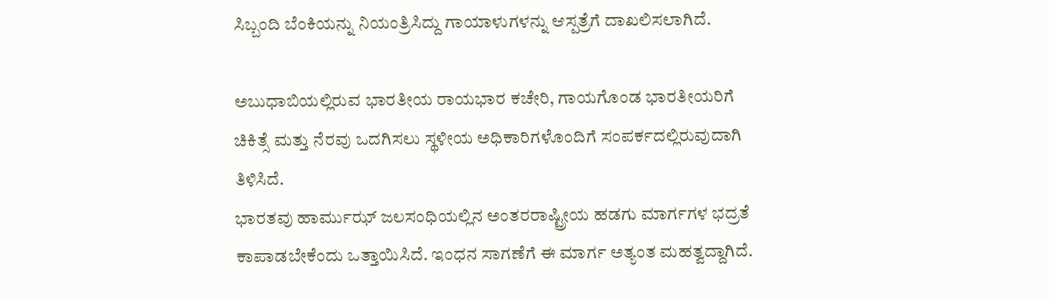ಸಿಬ್ಬಂದಿ ಬೆಂಕಿಯನ್ನು ನಿಯಂತ್ರಿಸಿದ್ದು ಗಾಯಾಳುಗಳನ್ನು ಆಸ್ಪತ್ರೆಗೆ ದಾಖಲಿಸಲಾಗಿದೆ.

ಅಬುಧಾಬಿಯಲ್ಲಿರುವ ಭಾರತೀಯ ರಾಯಭಾರ ಕಚೇರಿ, ಗಾಯಗೊಂಡ ಭಾರತೀಯರಿಗೆ ಚಿಕಿತ್ಸೆ ಮತ್ತು ನೆರವು ಒದಗಿಸಲು ಸ್ಥಳೀಯ ಅಧಿಕಾರಿಗಳೊಂದಿಗೆ ಸಂಪರ್ಕದಲ್ಲಿರುವುದಾಗಿ ತಿಳಿಸಿದೆ.
ಭಾರತವು ಹಾರ್ಮುಝ್ ಜಲಸಂಧಿಯಲ್ಲಿನ ಅಂತರರಾಷ್ಟ್ರೀಯ ಹಡಗು ಮಾರ್ಗಗಳ ಭದ್ರತೆ ಕಾಪಾಡಬೇಕೆಂದು ಒತ್ತಾಯಿಸಿದೆ. ಇಂಧನ ಸಾಗಣೆಗೆ ಈ ಮಾರ್ಗ ಅತ್ಯಂತ ಮಹತ್ವದ್ದಾಗಿದೆ.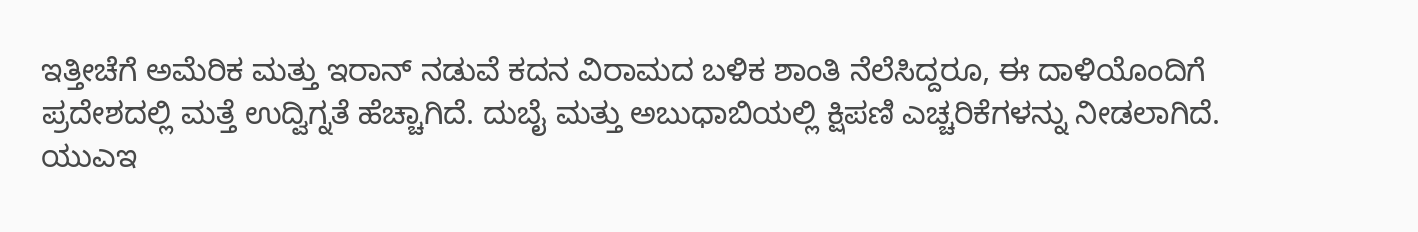ಇತ್ತೀಚೆಗೆ ಅಮೆರಿಕ ಮತ್ತು ಇರಾನ್ ನಡುವೆ ಕದನ ವಿರಾಮದ ಬಳಿಕ ಶಾಂತಿ ನೆಲೆಸಿದ್ದರೂ, ಈ ದಾಳಿಯೊಂದಿಗೆ ಪ್ರದೇಶದಲ್ಲಿ ಮತ್ತೆ ಉದ್ವಿಗ್ನತೆ ಹೆಚ್ಚಾಗಿದೆ. ದುಬೈ ಮತ್ತು ಅಬುಧಾಬಿಯಲ್ಲಿ ಕ್ಷಿಪಣಿ ಎಚ್ಚರಿಕೆಗಳನ್ನು ನೀಡಲಾಗಿದೆ.
ಯುಎಇ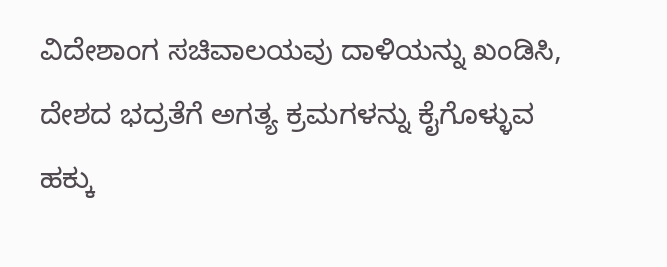ವಿದೇಶಾಂಗ ಸಚಿವಾಲಯವು ದಾಳಿಯನ್ನು ಖಂಡಿಸಿ, ದೇಶದ ಭದ್ರತೆಗೆ ಅಗತ್ಯ ಕ್ರಮಗಳನ್ನು ಕೈಗೊಳ್ಳುವ ಹಕ್ಕು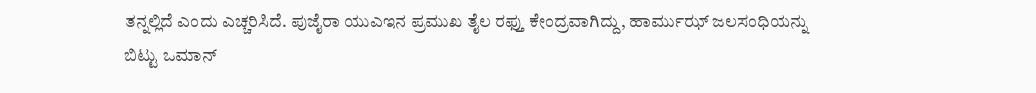ತನ್ನಲ್ಲಿದೆ ಎಂದು ಎಚ್ಚರಿಸಿದೆ. ಪುಜೈರಾ ಯುಎಇನ ಪ್ರಮುಖ ತೈಲ ರಫ್ತು ಕೇಂದ್ರವಾಗಿದ್ದು, ಹಾರ್ಮುಝ್ ಜಲಸಂಧಿಯನ್ನು ಬಿಟ್ಟು ಒಮಾನ್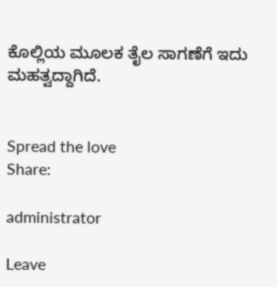ಕೊಲ್ಲಿಯ ಮೂಲಕ ತೈಲ ಸಾಗಣೆಗೆ ಇದು ಮಹತ್ವದ್ದಾಗಿದೆ.


Spread the love
Share:

administrator

Leave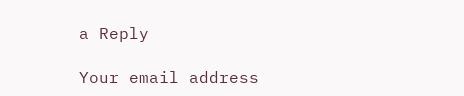a Reply

Your email address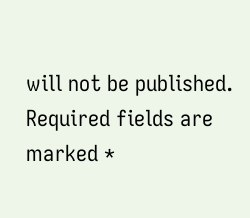will not be published. Required fields are marked *